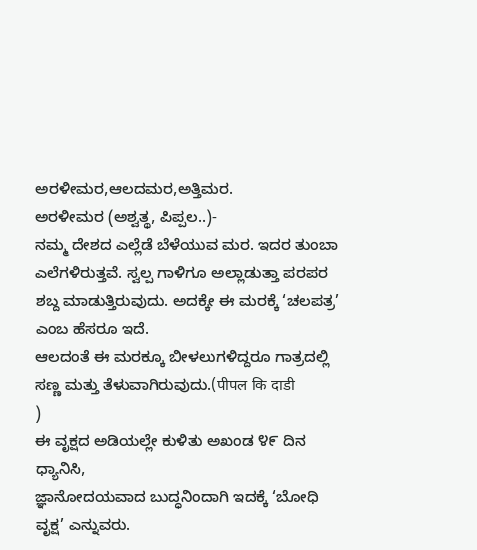ಅರಳೀಮರ,ಆಲದಮರ,ಅತ್ತಿಮರ.
ಅರಳೀಮರ (ಅಶ್ವತ್ಥ, ಪಿಪ್ಪಲ..)-
ನಮ್ಮ ದೇಶದ ಎಲ್ಲೆಡೆ ಬೆಳೆಯುವ ಮರ. ಇದರ ತುಂಬಾ ಎಲೆಗಳಿರುತ್ತವೆ. ಸ್ವಲ್ಪ ಗಾಳಿಗೂ ಅಲ್ಲಾಡುತ್ತಾ ಪರಪರ ಶಬ್ದ ಮಾಡುತ್ತಿರುವುದು. ಅದಕ್ಕೇ ಈ ಮರಕ್ಕೆ ‘ಚಲಪತ್ರ’ ಎಂಬ ಹೆಸರೂ ಇದೆ.
ಆಲದಂತೆ ಈ ಮರಕ್ಕೂ ಬೀಳಲುಗಳಿದ್ದರೂ ಗಾತ್ರದಲ್ಲಿ
ಸಣ್ಣ ಮತ್ತು ತೆಳುವಾಗಿರುವುದು.(पीपल कि दाडी
)
ಈ ವೃಕ್ಷದ ಅಡಿಯಲ್ಲೇ ಕುಳಿತು ಅಖಂಡ ೪೯ ದಿನ ಧ್ಯಾನಿಸಿ,
ಜ್ಞಾನೋದಯವಾದ ಬುದ್ಧನಿಂದಾಗಿ ಇದಕ್ಕೆ ‘ಬೋಧಿ ವೃಕ್ಷ’ ಎನ್ನುವರು.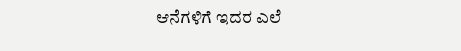ಆನೆಗಳಿಗೆ ಇದರ ಎಲೆ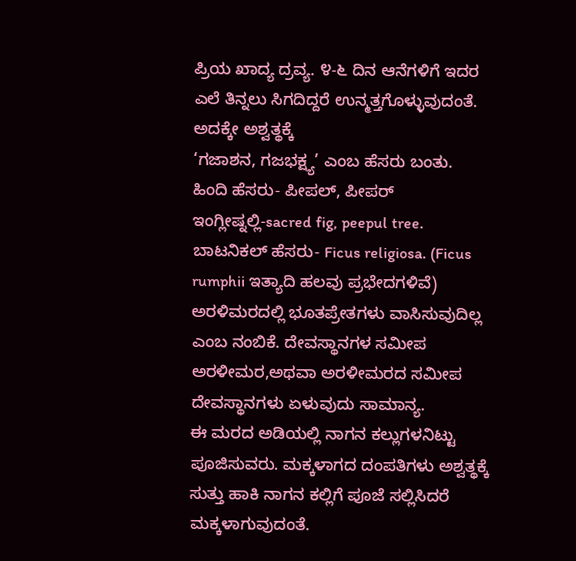ಪ್ರಿಯ ಖಾದ್ಯ ದ್ರವ್ಯ. ೪-೬ ದಿನ ಆನೆಗಳಿಗೆ ಇದರ ಎಲೆ ತಿನ್ನಲು ಸಿಗದಿದ್ದರೆ ಉನ್ಮತ್ತಗೊಳ್ಳುವುದಂತೆ. ಅದಕ್ಕೇ ಅಶ್ವತ್ಥಕ್ಕೆ
‘ಗಜಾಶನ, ಗಜಭಕ್ಷ್ಯ’ ಎಂಬ ಹೆಸರು ಬಂತು.
ಹಿಂದಿ ಹೆಸರು- ಪೀಪಲ್, ಪೀಪರ್
ಇಂಗ್ಲೀಷ್ನಲ್ಲಿ-sacred fig, peepul tree.
ಬಾಟನಿಕಲ್ ಹೆಸರು- Ficus religiosa. (Ficus rumphii ಇತ್ಯಾದಿ ಹಲವು ಪ್ರಭೇದಗಳಿವೆ)
ಅರಳಿಮರದಲ್ಲಿ ಭೂತಪ್ರೇತಗಳು ವಾಸಿಸುವುದಿಲ್ಲ ಎಂಬ ನಂಬಿಕೆ. ದೇವಸ್ಥಾನಗಳ ಸಮೀಪ ಅರಳೀಮರ,ಅಥವಾ ಅರಳೀಮರದ ಸಮೀಪ ದೇವಸ್ಥಾನಗಳು ಏಳುವುದು ಸಾಮಾನ್ಯ.
ಈ ಮರದ ಅಡಿಯಲ್ಲಿ ನಾಗನ ಕಲ್ಲುಗಳನಿಟ್ಟು ಪೂಜಿಸುವರು. ಮಕ್ಕಳಾಗದ ದಂಪತಿಗಳು ಅಶ್ವತ್ಥಕ್ಕೆ ಸುತ್ತು ಹಾಕಿ ನಾಗನ ಕಲ್ಲಿಗೆ ಪೂಜೆ ಸಲ್ಲಿಸಿದರೆ ಮಕ್ಕಳಾಗುವುದಂತೆ.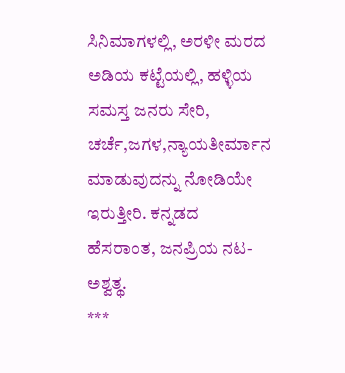ಸಿನಿಮಾಗಳಲ್ಲಿ, ಅರಳೀ ಮರದ ಅಡಿಯ ಕಟ್ಟೆಯಲ್ಲಿ, ಹಳ್ಳಿಯ ಸಮಸ್ತ ಜನರು ಸೇರಿ, ಚರ್ಚೆ,ಜಗಳ,ನ್ಯಾಯತೀರ್ಮಾನ ಮಾಡುವುದನ್ನು ನೋಡಿಯೇ ಇರುತ್ತೀರಿ. ಕನ್ನಡದ ಹೆಸರಾಂತ, ಜನಪ್ರಿಯ ನಟ-ಅಶ್ವತ್ಥ.
***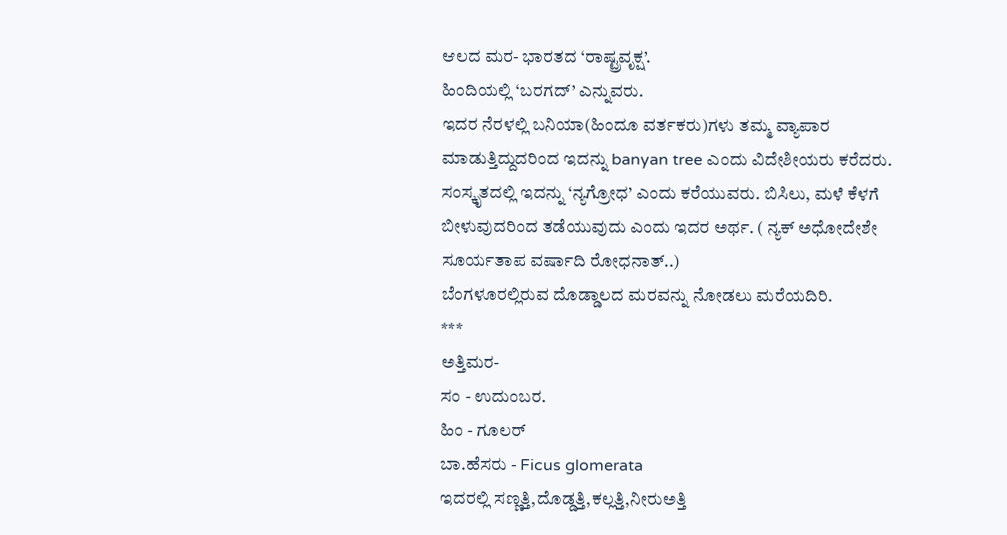ಆಲದ ಮರ- ಭಾರತದ ‘ರಾಷ್ಟ್ರವೃಕ್ಷ’.
ಹಿಂದಿಯಲ್ಲಿ ‘ಬರಗದ್’ ಎನ್ನುವರು.
ಇದರ ನೆರಳಲ್ಲಿ ಬನಿಯಾ(ಹಿಂದೂ ವರ್ತಕರು)ಗಳು ತಮ್ಮ ವ್ಯಾಪಾರ ಮಾಡುತ್ತಿದ್ದುದರಿಂದ ಇದನ್ನು banyan tree ಎಂದು ವಿದೇಶೀಯರು ಕರೆದರು.
ಸಂಸ್ಕೃತದಲ್ಲಿ ಇದನ್ನು ‘ನ್ಯಗ್ರೋಧ’ ಎಂದು ಕರೆಯುವರು. ಬಿಸಿಲು, ಮಳೆ ಕೆಳಗೆ
ಬೀಳುವುದರಿಂದ ತಡೆಯುವುದು ಎಂದು ಇದರ ಅರ್ಥ. ( ನ್ಯಕ್ ಅಧೋದೇಶೇ
ಸೂರ್ಯತಾಪ ವರ್ಷಾದಿ ರೋಧನಾತ್..)
ಬೆಂಗಳೂರಲ್ಲಿರುವ ದೊಡ್ಡಾಲದ ಮರವನ್ನು ನೋಡಲು ಮರೆಯದಿರಿ.
***
ಅತ್ತಿಮರ-
ಸಂ - ಉದುಂಬರ.
ಹಿಂ - ಗೂಲರ್
ಬಾ.ಹೆಸರು - Ficus glomerata
ಇದರಲ್ಲಿ ಸಣ್ಣತ್ತಿ,ದೊಡ್ಡತ್ತಿ,ಕಲ್ಲತ್ತಿ,ನೀರುಅತ್ತಿ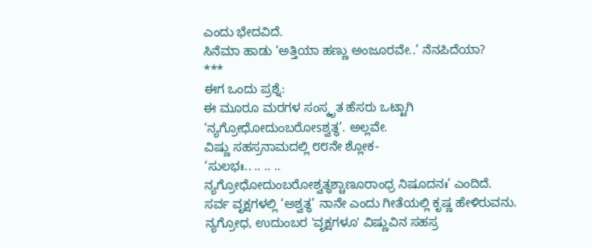ಎಂದು ಭೇದವಿದೆ.
ಸಿನೆಮಾ ಹಾಡು ‘ಅತ್ತಿಯಾ ಹಣ್ಣು ಅಂಜೂರವೇ..’ ನೆನಪಿದೆಯಾ?
***
ಈಗ ಒಂದು ಪ್ರಶ್ನೆ:
ಈ ಮೂರೂ ಮರಗಳ ಸಂಸ್ಕೃತ ಹೆಸರು ಒಟ್ಟಾಗಿ ‘ನ್ಯಗ್ರೋಧೋದುಂಬರೋsಶ್ವತ್ಥ’. ಅಲ್ಲವೇ.
ವಿಷ್ಣು ಸಹಸ್ರನಾಮದಲ್ಲಿ ೮೮ನೇ ಶ್ಲೋಕ-
‘ಸುಲಭಃ.. .. .. ..
ನ್ಯಗ್ರೋಧೋದುಂಬರೋಶ್ವತ್ಥಶ್ಚಾಣೂರಾಂಧ್ರ ನಿಷೂದನಃ’ ಎಂದಿದೆ.
ಸರ್ವ ವೃಕ್ಷಗಳಲ್ಲಿ ‘ಅಶ್ವತ್ಥ’ ನಾನೇ ಎಂದು ಗೀತೆಯಲ್ಲಿ ಕೃಷ್ಣ ಹೇಳಿರುವನು.
ನ್ಯಗ್ರೋಧ, ಉದುಂಬರ 'ವೃಕ್ಷಗಳೂ' ವಿಷ್ಣುವಿನ ಸಹಸ್ರ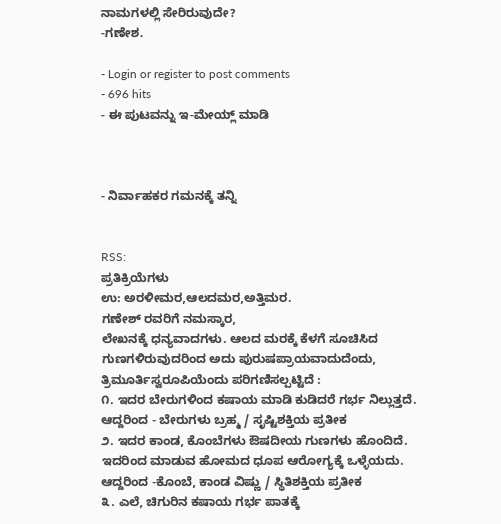ನಾಮಗಳಲ್ಲಿ ಸೇರಿರುವುದೇ?
-ಗಣೇಶ.

- Login or register to post comments
- 696 hits
- ಈ ಪುಟವನ್ನು ಇ-ಮೇಯ್ಲ್ ಮಾಡಿ



- ನಿರ್ವಾಹಕರ ಗಮನಕ್ಕೆ ತನ್ನಿ


RSS:
ಪ್ರತಿಕ್ರಿಯೆಗಳು
ಉ: ಅರಳೀಮರ,ಆಲದಮರ,ಅತ್ತಿಮರ.
ಗಣೇಶ್ ರವರಿಗೆ ನಮಸ್ಕಾರ,
ಲೇಖನಕ್ಕೆ ಧನ್ಯವಾದಗಳು. ಆಲದ ಮರಕ್ಕೆ ಕೆಳಗೆ ಸೂಚಿಸಿದ ಗುಣಗಳಿರುವುದರಿಂದ ಅದು ಪುರುಷಪ್ರಾಯವಾದುದೆಂದು, ತ್ರಿಮೂರ್ತಿಸ್ವರೂಪಿಯೆಂದು ಪರಿಗಣಿಸಲ್ಪಟ್ಟಿದೆ :
೧. ಇದರ ಬೇರುಗಳಿಂದ ಕಷಾಯ ಮಾಡಿ ಕುಡಿದರೆ ಗರ್ಭ ನಿಲ್ಲುತ್ತದೆ. ಆದ್ದರಿಂದ - ಬೇರುಗಳು ಬ್ರಹ್ಮ / ಸೃಷ್ಟಿಶಕ್ತಿಯ ಪ್ರತೀಕ
೨. ಇದರ ಕಾಂಡ, ಕೊಂಬೆಗಳು ಔಷದೀಯ ಗುಣಗಳು ಹೊಂದಿದೆ. ಇದರಿಂದ ಮಾಡುವ ಹೋಮದ ಧೂಪ ಆರೋಗ್ಯಕ್ಕೆ ಒಳ್ಳೆಯದು. ಆದ್ದರಿಂದ -ಕೊಂಬೆ, ಕಾಂಡ ವಿಷ್ಣು / ಸ್ಥಿತಿಶಕ್ತಿಯ ಪ್ರತೀಕ
೩. ಎಲೆ, ಚಿಗುರಿನ ಕಷಾಯ ಗರ್ಭ ಪಾತಕ್ಕೆ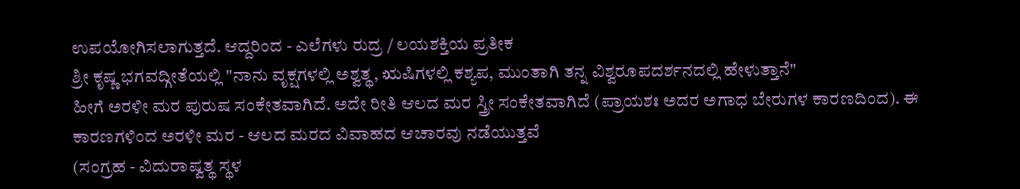ಉಪಯೋಗಿಸಲಾಗುತ್ತದೆ. ಆದ್ದರಿಂದ - ಎಲೆಗಳು ರುದ್ರ / ಲಯಶಕ್ತಿಯ ಪ್ರತೀಕ
ಶ್ರೀ ಕೃಷ್ಣ ಭಗವದ್ಗೀತೆಯಲ್ಲಿ "ನಾನು ವೃಕ್ಷಗಳಲ್ಲಿ ಅಶ್ವತ್ಥ, ಋಷಿಗಳಲ್ಲಿ ಕಶ್ಯಪ, ಮುಂತಾಗಿ ತನ್ನ ವಿಶ್ವರೂಪದರ್ಶನದಲ್ಲಿ ಹೇಳುತ್ತಾನೆ"
ಹೀಗೆ ಅರಳೀ ಮರ ಪುರುಷ ಸಂಕೇತವಾಗಿದೆ. ಅದೇ ರೀತಿ ಆಲದ ಮರ ಸ್ತ್ರೀ ಸಂಕೇತವಾಗಿದೆ (ಪ್ರಾಯಶಃ ಅದರ ಅಗಾಧ ಬೇರುಗಳ ಕಾರಣದಿಂದ). ಈ ಕಾರಣಗಳಿಂದ ಅರಳೀ ಮರ - ಆಲದ ಮರದ ವಿವಾಹದ ಆಚಾರವು ನಡೆಯುತ್ತವೆ
(ಸಂಗ್ರಹ - ವಿದುರಾಷ್ವತ್ಥ ಸ್ಥಳ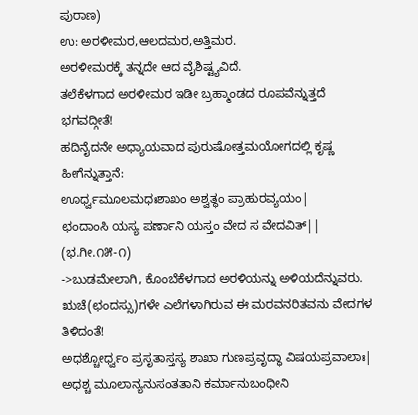ಪುರಾಣ)
ಉ: ಅರಳೀಮರ,ಆಲದಮರ,ಅತ್ತಿಮರ.
ಅರಳೀಮರಕ್ಕೆ ತನ್ನದೇ ಆದ ವೈಶಿಷ್ಟ್ಯವಿದೆ.
ತಲೆಕೆಳಗಾದ ಅರಳೀಮರ ಇಡೀ ಬ್ರಹ್ಮಾಂಡದ ರೂಪವೆನ್ನುತ್ತದೆ ಭಗವದ್ಗೀತೆ!
ಹದಿನೈದನೇ ಅಧ್ಯಾಯವಾದ ಪುರುಷೋತ್ತಮಯೋಗದಲ್ಲಿ ಕೃಷ್ಣ ಹೀಗೆನ್ನುತ್ತಾನೆ:
ಊರ್ಧ್ವಮೂಲಮಧಃಶಾಖಂ ಅಶ್ವತ್ಥಂ ಪ್ರಾಹುರವ್ಯಯಂ|
ಛಂದಾಂಸಿ ಯಸ್ಯ ಪರ್ಣಾನಿ ಯಸ್ತಂ ವೇದ ಸ ವೇದವಿತ್|| (ಭ.ಗೀ.೧೫-೧)
->ಬುಡಮೇಲಾಗಿ, ಕೊಂಬೆಕೆಳಗಾದ ಅರಳಿಯನ್ನು ಅಳಿಯದೆನ್ನುವರು.
ಋಚೆ(ಛಂದಸ್ಸು)ಗಳೇ ಎಲೆಗಳಾಗಿರುವ ಈ ಮರವನರಿತವನು ವೇದಗಳ ತಿಳಿದಂತೆ!
ಅಧಶ್ಚೋರ್ಧ್ವಂ ಪ್ರಸೃತಾಸ್ತಸ್ಯ ಶಾಖಾ ಗುಣಪ್ರವೃದ್ಧಾ ವಿಷಯಪ್ರವಾಲಾಃ|
ಅಧಶ್ಚ ಮೂಲಾನ್ಯನುಸಂತತಾನಿ ಕರ್ಮಾನುಬಂಧೀನಿ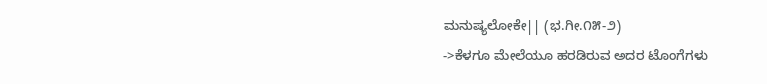ಮನುಷ್ಯಲೋಕೇ|| (ಭ.ಗೀ.೧೫-೨)
->ಕೆಳಗೂ ಮೇಲೆಯೂ ಹರಡಿರುವ ಅದರ ಟೊಂಗೆಗಳು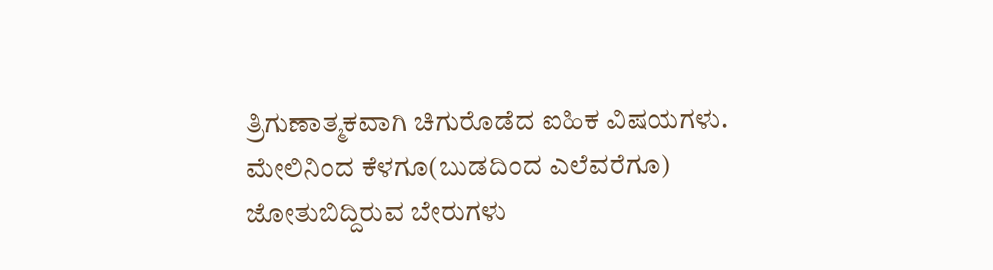ತ್ರಿಗುಣಾತ್ಮಕವಾಗಿ ಚಿಗುರೊಡೆದ ಐಹಿಕ ವಿಷಯಗಳು.
ಮೇಲಿನಿಂದ ಕೆಳಗೂ(ಬುಡದಿಂದ ಎಲೆವರೆಗೂ) ಜೋತುಬಿದ್ದಿರುವ ಬೇರುಗಳು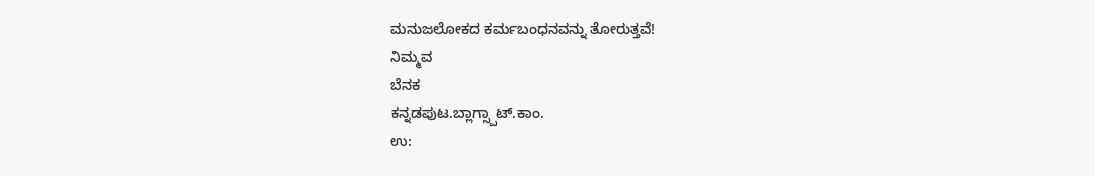ಮನುಜಲೋಕದ ಕರ್ಮಬಂಧನವನ್ನು ತೋರುತ್ತವೆ!
ನಿಮ್ಮವ
ಬೆನಕ
ಕನ್ನಡಪುಟ.ಬ್ಲಾಗ್ಸ್ಪಾಟ್.ಕಾಂ.
ಉ: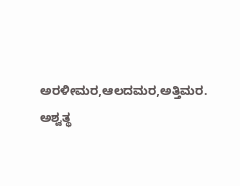ಅರಳೀಮರ,ಆಲದಮರ,ಅತ್ತಿಮರ.
ಅಶ್ವತ್ಥ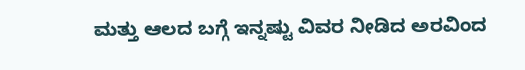ಮತ್ತು ಆಲದ ಬಗ್ಗೆ ಇನ್ನಷ್ಟು ವಿವರ ನೀಡಿದ ಅರವಿಂದ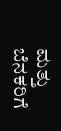ಮತ್ತು ಬೆನಕರಿಗೆ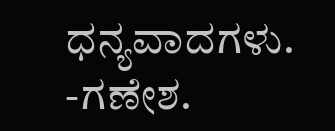ಧನ್ಯವಾದಗಳು.
-ಗಣೇಶ.